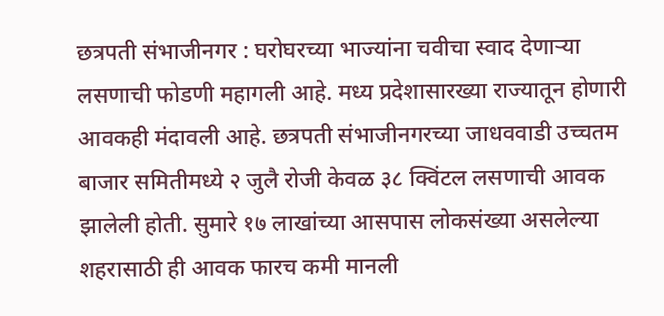छत्रपती संभाजीनगर : घरोघरच्या भाज्यांना चवीचा स्वाद देणाऱ्या लसणाची फोडणी महागली आहे. मध्य प्रदेशासारख्या राज्यातून होणारी आवकही मंदावली आहे. छत्रपती संभाजीनगरच्या जाधववाडी उच्चतम बाजार समितीमध्ये २ जुलै रोजी केवळ ३८ क्विंटल लसणाची आवक झालेली होती. सुमारे १७ लाखांच्या आसपास लोकसंख्या असलेल्या शहरासाठी ही आवक फारच कमी मानली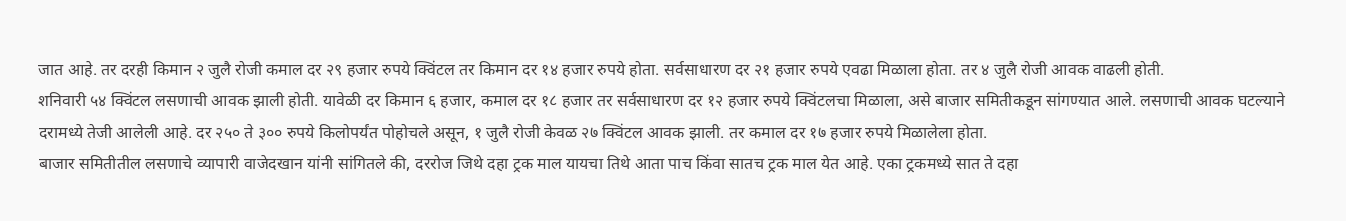जात आहे. तर दरही किमान २ जुलै रोजी कमाल दर २९ हजार रुपये क्विंटल तर किमान दर १४ हजार रुपये होता. सर्वसाधारण दर २१ हजार रुपये एवढा मिळाला होता. तर ४ जुलै रोजी आवक वाढली होती.
शनिवारी ५४ क्विंटल लसणाची आवक झाली होती. यावेळी दर किमान ६ हजार, कमाल दर १८ हजार तर सर्वसाधारण दर १२ हजार रुपये क्विंटलचा मिळाला, असे बाजार समितीकडून सांगण्यात आले. लसणाची आवक घटल्याने दरामध्ये तेजी आलेली आहे. दर २५० ते ३०० रुपये किलोपर्यंत पोहोचले असून, १ जुलै रोजी केवळ २७ क्विंटल आवक झाली. तर कमाल दर १७ हजार रुपये मिळालेला होता.
बाजार समितीतील लसणाचे व्यापारी वाजेदखान यांनी सांगितले की, दररोज जिथे दहा ट्रक माल यायचा तिथे आता पाच किंवा सातच ट्रक माल येत आहे. एका ट्रकमध्ये सात ते दहा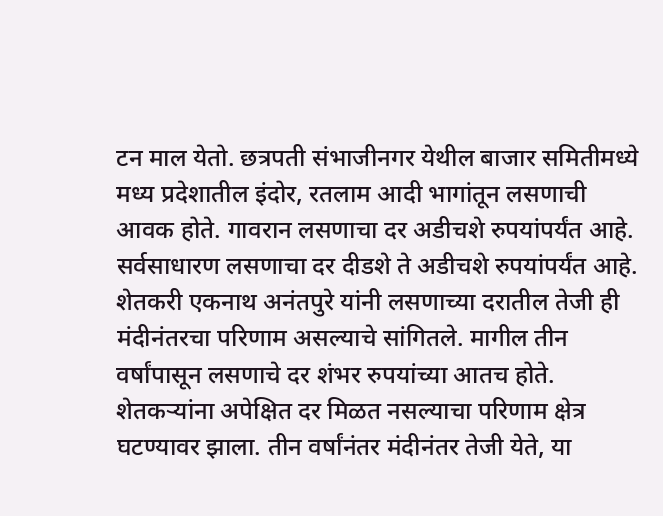टन माल येतो. छत्रपती संभाजीनगर येथील बाजार समितीमध्ये मध्य प्रदेशातील इंदोर, रतलाम आदी भागांतून लसणाची आवक होते. गावरान लसणाचा दर अडीचशे रुपयांपर्यंत आहे. सर्वसाधारण लसणाचा दर दीडशे ते अडीचशे रुपयांपर्यंत आहे.
शेतकरी एकनाथ अनंतपुरे यांनी लसणाच्या दरातील तेजी ही मंदीनंतरचा परिणाम असल्याचे सांगितले. मागील तीन वर्षांपासून लसणाचे दर शंभर रुपयांच्या आतच होते. शेतकऱ्यांना अपेक्षित दर मिळत नसल्याचा परिणाम क्षेत्र घटण्यावर झाला. तीन वर्षांनंतर मंदीनंतर तेजी येते, या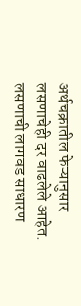अर्थचक्रातील फेऱ्यानुसार लसणाचेही दर वाढलेले आहेत. लसणाची लागवड साधारण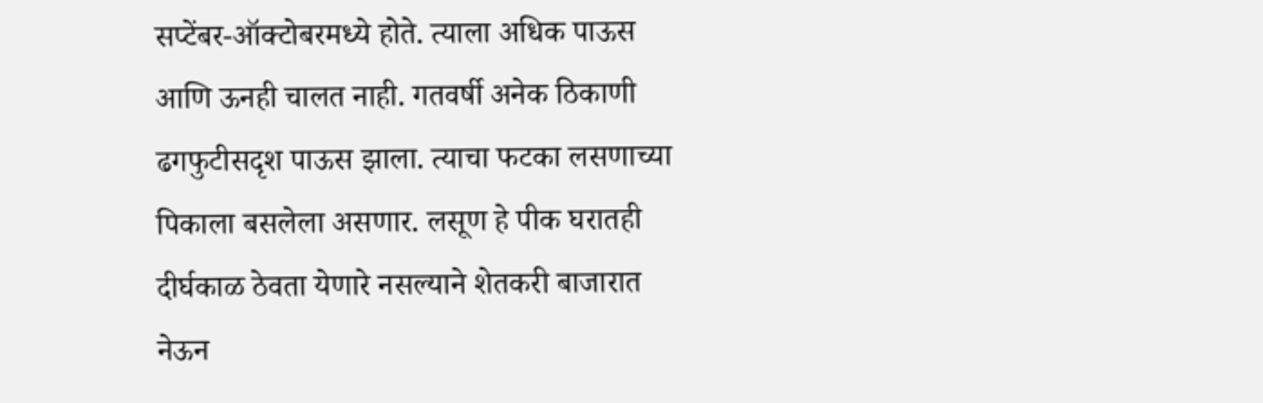सप्टेंबर-ऑक्टोबरमध्ये होते. त्याला अधिक पाऊस आणि ऊनही चालत नाही. गतवर्षी अनेक ठिकाणी ढगफुटीसदृश पाऊस झाला. त्याचा फटका लसणाच्या पिकाला बसलेला असणार. लसूण हे पीक घरातही दीर्घकाळ ठेवता येणारे नसल्याने शेतकरी बाजारात नेऊन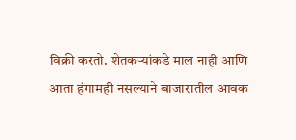विक्री करतो. शेतकऱ्यांकडे माल नाही आणि आता हंगामही नसल्याने बाजारातील आवक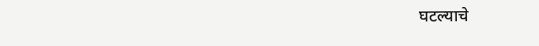घटल्याचे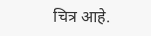चित्र आहे.